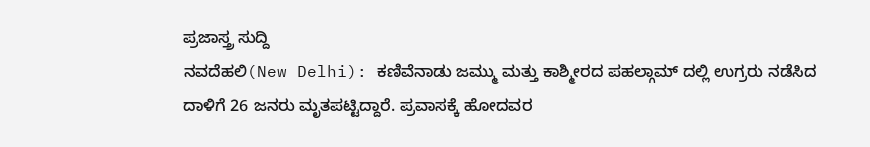ಪ್ರಜಾಸ್ತ್ರ ಸುದ್ದಿ
ನವದೆಹಲಿ(New Delhi): ಕಣಿವೆನಾಡು ಜಮ್ಮು ಮತ್ತು ಕಾಶ್ಮೀರದ ಪಹಲ್ಗಾಮ್ ದಲ್ಲಿ ಉಗ್ರರು ನಡೆಸಿದ ದಾಳಿಗೆ 26 ಜನರು ಮೃತಪಟ್ಟಿದ್ದಾರೆ. ಪ್ರವಾಸಕ್ಕೆ ಹೋದವರ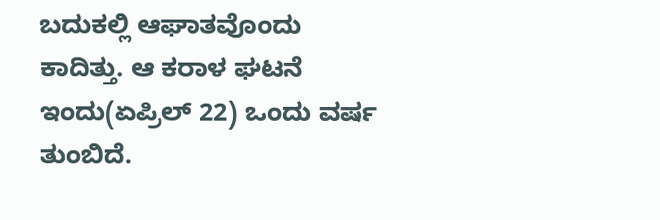ಬದುಕಲ್ಲಿ ಆಘಾತವೊಂದು ಕಾದಿತ್ತು. ಆ ಕರಾಳ ಘಟನೆ ಇಂದು(ಏಪ್ರಿಲ್ 22) ಒಂದು ವರ್ಷ ತುಂಬಿದೆ.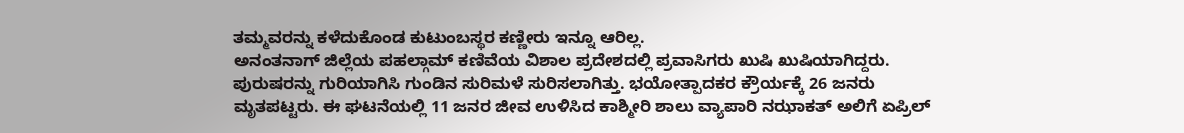ತಮ್ಮವರನ್ನು ಕಳೆದುಕೊಂಡ ಕುಟುಂಬಸ್ಥರ ಕಣ್ಣೀರು ಇನ್ನೂ ಆರಿಲ್ಲ.
ಅನಂತನಾಗ್ ಜಿಲ್ಲೆಯ ಪಹಲ್ಗಾಮ್ ಕಣಿವೆಯ ವಿಶಾಲ ಪ್ರದೇಶದಲ್ಲಿ ಪ್ರವಾಸಿಗರು ಖುಷಿ ಖುಷಿಯಾಗಿದ್ದರು. ಪುರುಷರನ್ನು ಗುರಿಯಾಗಿಸಿ ಗುಂಡಿನ ಸುರಿಮಳೆ ಸುರಿಸಲಾಗಿತ್ತು. ಭಯೋತ್ಪಾದಕರ ಕ್ರೌರ್ಯಕ್ಕೆ 26 ಜನರು ಮೃತಪಟ್ಟರು. ಈ ಘಟನೆಯಲ್ಲಿ 11 ಜನರ ಜೀವ ಉಳಿಸಿದ ಕಾಶ್ಮೀರಿ ಶಾಲು ವ್ಯಾಪಾರಿ ನಝಾಕತ್ ಅಲಿಗೆ ಏಪ್ರಿಲ್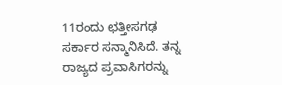11ರಂದು ಛತ್ತೀಸಗಢ ಸರ್ಕಾರ ಸನ್ಮಾನಿಸಿದೆ. ತನ್ನ ರಾಜ್ಯದ ಪ್ರವಾಸಿಗರನ್ನು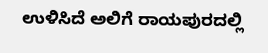ಉಳಿಸಿದೆ ಅಲಿಗೆ ರಾಯಪುರದಲ್ಲಿ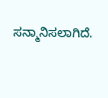ಸನ್ಮಾನಿಸಲಾಗಿದೆ.